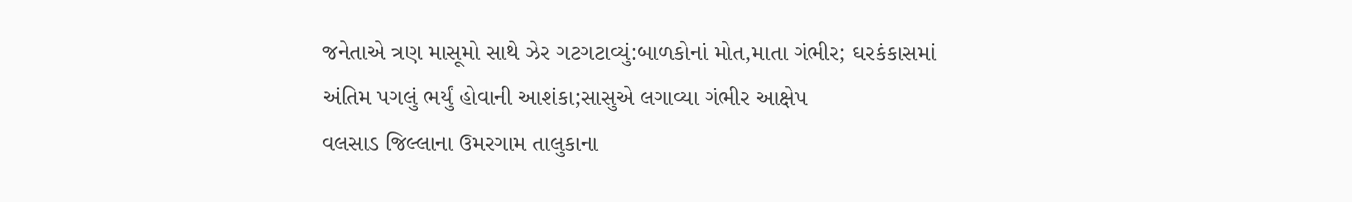જનેતાએ ત્રણ માસૂમો સાથે ઝેર ગટગટાવ્યું:બાળકોનાં મોત,માતા ગંભીર; ઘરકંકાસમાં અંતિમ પગલું ભર્યું હોવાની આશંકા;સાસુએ લગાવ્યા ગંભીર આક્ષેપ
વલસાડ જિલ્લાના ઉમરગામ તાલુકાના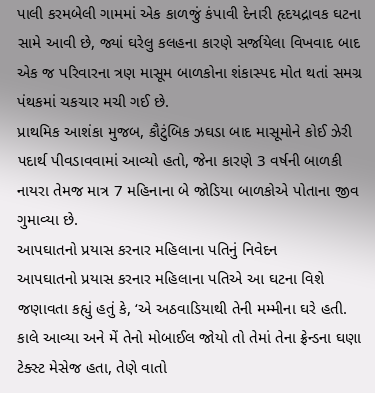પાલી કરમબેલી ગામમાં એક કાળજું કંપાવી દેનારી હૃદયદ્રાવક ઘટના સામે આવી છે, જ્યાં ઘરેલુ કલહના કારણે સર્જાયેલા વિખવાદ બાદ એક જ પરિવારના ત્રણ માસૂમ બાળકોના શંકાસ્પદ મોત થતાં સમગ્ર પંથકમાં ચકચાર મચી ગઈ છે.
પ્રાથમિક આશંકા મુજબ, કૌટુંબિક ઝઘડા બાદ માસૂમોને કોઈ ઝેરી પદાર્થ પીવડાવવામાં આવ્યો હતો, જેના કારણે 3 વર્ષની બાળકી નાયરા તેમજ માત્ર 7 મહિનાના બે જોડિયા બાળકોએ પોતાના જીવ ગુમાવ્યા છે.
આપઘાતનો પ્રયાસ કરનાર મહિલાના પતિનું નિવેદન
આપઘાતનો પ્રયાસ કરનાર મહિલાના પતિએ આ ઘટના વિશે જણાવતા કહ્યું હતું કે, ‘એ અઠવાડિયાથી તેની મમ્મીના ઘરે હતી. કાલે આવ્યા અને મેં તેનો મોબાઈલ જોયો તો તેમાં તેના ફ્રેન્ડના ઘણા ટેક્સ્ટ મેસેજ હતા, તેણે વાતો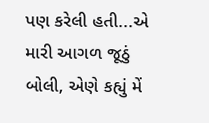પણ કરેલી હતી...એ મારી આગળ જૂઠું બોલી, એણે કહ્યું મેં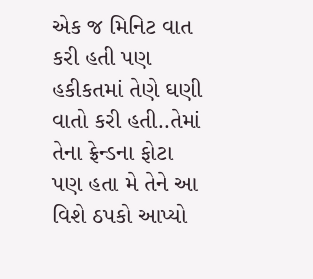એક જ મિનિટ વાત કરી હતી પણ હકીકતમાં તેણે ઘણી વાતો કરી હતી..તેમાં તેના ફ્રેન્ડના ફોટા પણ હતા મે તેને આ વિશે ઠપકો આપ્યો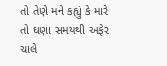તો તેણે મને કહ્યું કે મારે તો ઘણા સમયથી અફેર ચાલે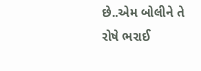છે..એમ બોલીને તે રોષે ભરાઈ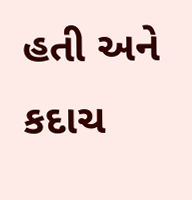હતી અને કદાચ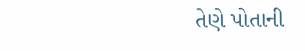તેણે પોતાની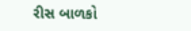રીસ બાળકો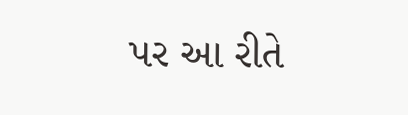પર આ રીતે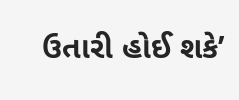ઉતારી હોઈ શકે’